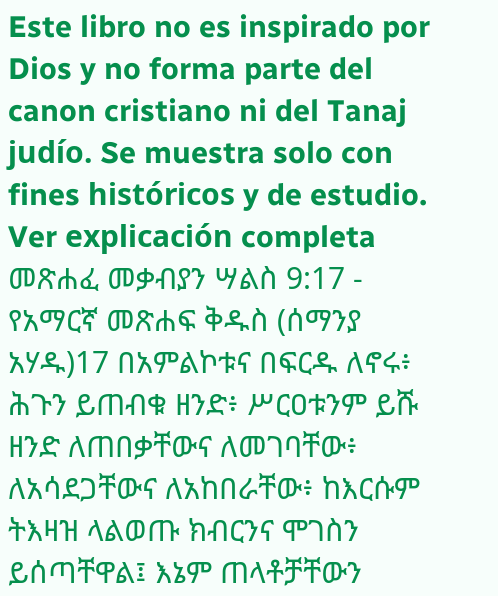Este libro no es inspirado por Dios y no forma parte del canon cristiano ni del Tanaj judío. Se muestra solo con fines históricos y de estudio. Ver explicación completa መጽሐፈ መቃብያን ሣልስ 9:17 - የአማርኛ መጽሐፍ ቅዱስ (ሰማንያ አሃዱ)17 በአምልኮቱና በፍርዱ ለኖሩ፥ ሕጉን ይጠብቁ ዘንድ፥ ሥርዐቱንም ይሹ ዘንድ ለጠበቃቸውና ለመገባቸው፥ ለአሳደጋቸውና ለአከበራቸው፥ ከእርሱም ትእዛዝ ላልወጡ ክብርንና ሞገስን ይሰጣቸዋል፤ እኔም ጠላቶቻቸውን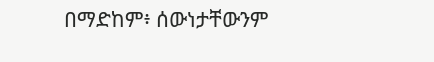በማድከም፥ ሰውነታቸውንም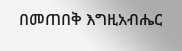በመጠበቅ እግዚአብሔር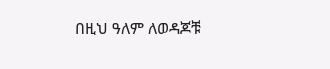በዚህ ዓለም ለወዳጆቹ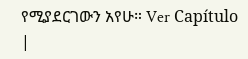የሚያደርገውን አየሁ። Ver Capítulo |